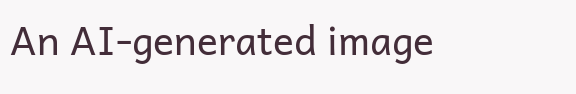An AI-generated image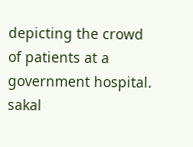depicting the crowd of patients at a government hospital.
sakal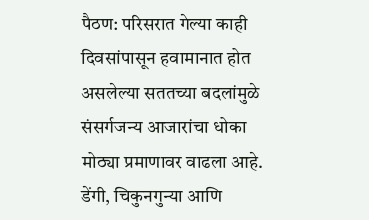पैठण: परिसरात गेल्या काही दिवसांपासून हवामानात होत असलेल्या सततच्या बदलांमुळे संसर्गजन्य आजारांचा धोका मोठ्या प्रमाणावर वाढला आहे. डेंगी, चिकुनगुन्या आणि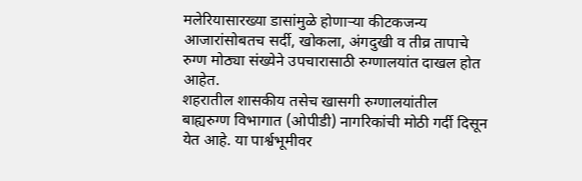मलेरियासारख्या डासांमुळे होणाऱ्या कीटकजन्य आजारांसोबतच सर्दी, खोकला, अंगदुखी व तीव्र तापाचे रुग्ण मोठ्या संख्येने उपचारासाठी रुग्णालयांत दाखल होत आहेत.
शहरातील शासकीय तसेच खासगी रुग्णालयांतील बाह्यरुग्ण विभागात (ओपीडी) नागरिकांची मोठी गर्दी दिसून येत आहे. या पार्श्वभूमीवर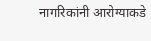नागरिकांनी आरोग्याकडे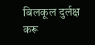बिलकूल दुर्लक्ष करू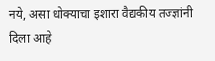नये, असा धोक्याचा इशारा वैद्यकीय तज्ज्ञांनी दिला आहे